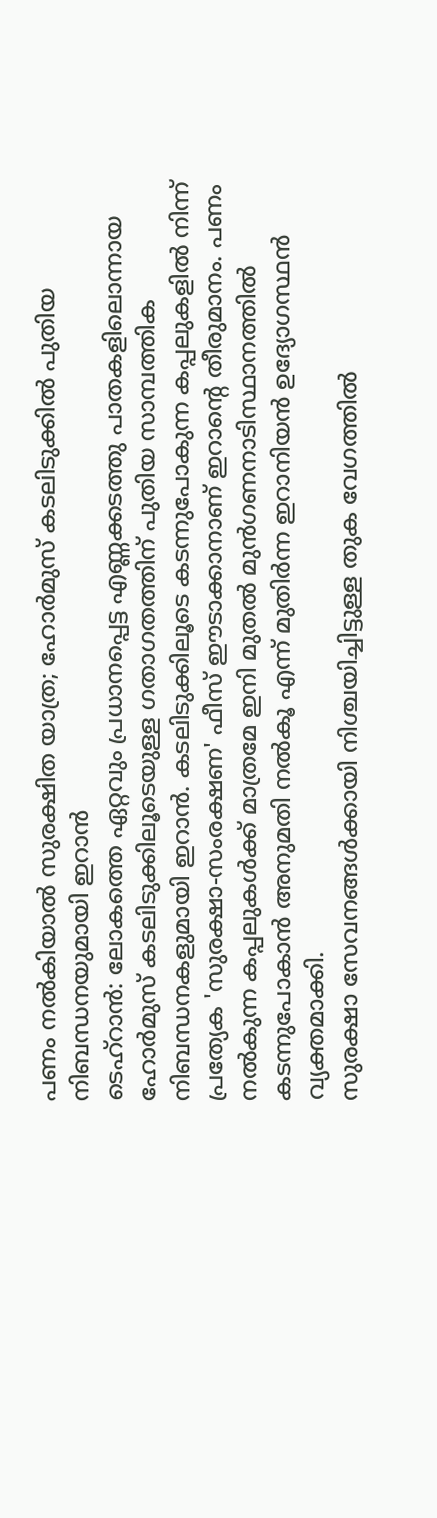പണം നൽകിയാൽ സുരക്ഷിത യാത്ര; ഹോർമുസ് കടലിടുക്കിൽ പുതിയ നിബന്ധനയുമായി ഇറാൻ
ടെഹ്റാൻ: ലോകത്തെ ഏറ്റവും പ്രധാനപ്പെട്ട എണ്ണക്കടത്തു പാതകളിലൊന്നായ ഹോർമുസ് കടലിടുക്കിലൂടെയുള്ള ഗതാഗതത്തിന് പുതിയ സാമ്പത്തിക നിബന്ധനകളുമായി ഇറാൻ. കടലിടുക്കിലൂടെ കടന്നുപോകുന്ന കപ്പലുകളിൽ നിന്ന് പ്രത്യേക 'സുരക്ഷാ-സംരക്ഷണ' ഫീസ് ഈടാക്കാനാണ് ഇറാന്റെ തീരുമാനം. പണം നൽകുന്ന കപ്പലുകൾക്ക് മാത്രമേ ഇനി മുതൽ മുൻഗണനാടിസ്ഥാനത്തിൽ കടന്നുപോകാൻ അനുമതി നൽകൂ എന്ന് മുതിർന്ന ഇറാനിയൻ ഉദ്യോഗസ്ഥൻ വ്യക്തമാക്കി.
സുരക്ഷാ സേവനങ്ങൾക്കായി നിശ്ചയിച്ചിട്ടുള്ള തുക വേഗത്തിൽ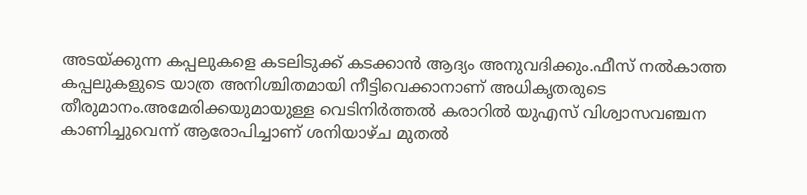അടയ്ക്കുന്ന കപ്പലുകളെ കടലിടുക്ക് കടക്കാൻ ആദ്യം അനുവദിക്കും.ഫീസ് നൽകാത്ത കപ്പലുകളുടെ യാത്ര അനിശ്ചിതമായി നീട്ടിവെക്കാനാണ് അധികൃതരുടെ തീരുമാനം.അമേരിക്കയുമായുള്ള വെടിനിർത്തൽ കരാറിൽ യുഎസ് വിശ്വാസവഞ്ചന കാണിച്ചുവെന്ന് ആരോപിച്ചാണ് ശനിയാഴ്ച മുതൽ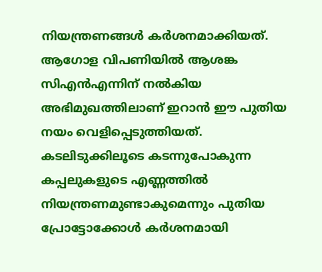നിയന്ത്രണങ്ങൾ കർശനമാക്കിയത്.
ആഗോള വിപണിയിൽ ആശങ്ക
സിഎൻഎന്നിന് നൽകിയ അഭിമുഖത്തിലാണ് ഇറാൻ ഈ പുതിയ നയം വെളിപ്പെടുത്തിയത്. കടലിടുക്കിലൂടെ കടന്നുപോകുന്ന കപ്പലുകളുടെ എണ്ണത്തിൽ നിയന്ത്രണമുണ്ടാകുമെന്നും പുതിയ പ്രോട്ടോക്കോൾ കർശനമായി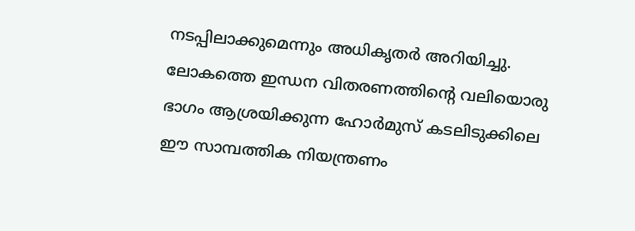നടപ്പിലാക്കുമെന്നും അധികൃതർ അറിയിച്ചു.
ലോകത്തെ ഇന്ധന വിതരണത്തിന്റെ വലിയൊരു ഭാഗം ആശ്രയിക്കുന്ന ഹോർമുസ് കടലിടുക്കിലെ ഈ സാമ്പത്തിക നിയന്ത്രണം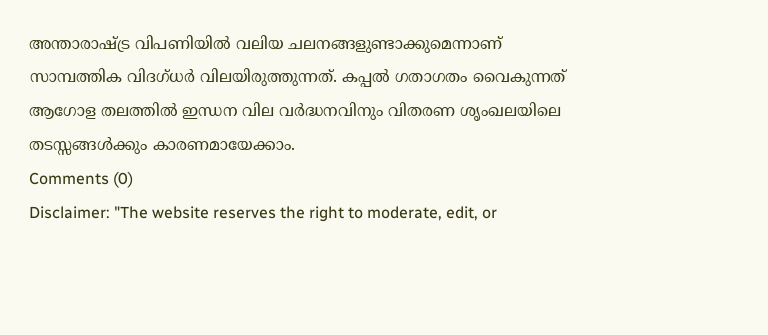അന്താരാഷ്ട്ര വിപണിയിൽ വലിയ ചലനങ്ങളുണ്ടാക്കുമെന്നാണ് സാമ്പത്തിക വിദഗ്ധർ വിലയിരുത്തുന്നത്. കപ്പൽ ഗതാഗതം വൈകുന്നത് ആഗോള തലത്തിൽ ഇന്ധന വില വർദ്ധനവിനും വിതരണ ശൃംഖലയിലെ തടസ്സങ്ങൾക്കും കാരണമായേക്കാം.
Comments (0)
Disclaimer: "The website reserves the right to moderate, edit, or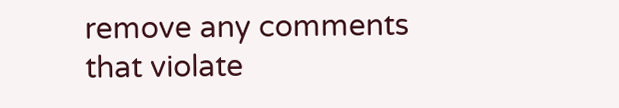remove any comments that violate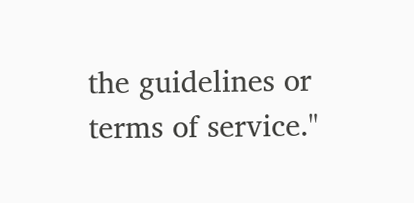the guidelines or terms of service."